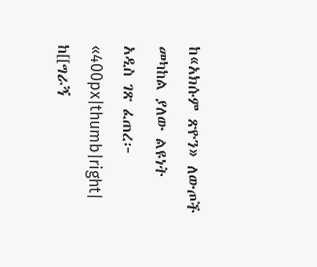ከ«አክሱም ጽዮን» ለውጦች መካከል ያለው ልዩነት
አዲስ ገጽ ፈጠረ፦ «400px|thumb|right| ከ[[ግራኝ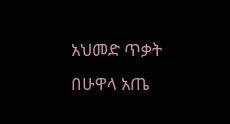አህመድ ጥቃት በሁዋላ አጤ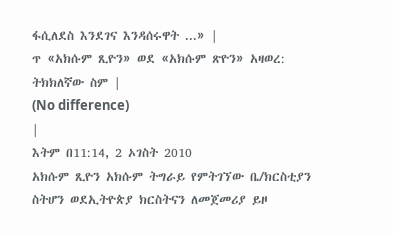ፋሲለደስ እንደገና እንዳሰሩዋት ...» |
ጥ «አክሱም ጺዮን» ወደ «አክሱም ጽዮን» አዛወረ: ትክክለኛው ስም |
(No difference)
|
እትም በ11:14, 2 ኦገስት 2010
አክሱም ጺዮን አክሱም ትግራይ የምትገኘው ቤ/ክርስቲያን ስትሆን ወደኢትዮጵያ ክርስትናን ለመጀመሪያ ይዞ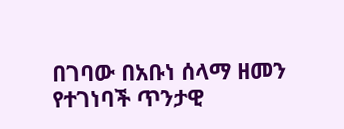በገባው በአቡነ ሰላማ ዘመን የተገነባች ጥንታዊ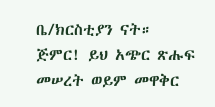ቤ/ክርስቲያን ናት።
ጅምር! ይህ አጭር ጽሑፍ መሠረት ወይም መዋቅር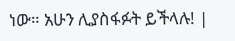ነው። አሁን ሊያስፋፉት ይችላሉ! |